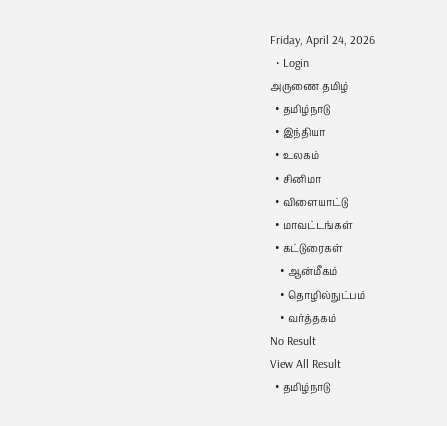Friday, April 24, 2026
  • Login
அருணை தமிழ்
  • தமிழ்நாடு
  • இந்தியா
  • உலகம்
  • சினிமா
  • விளையாட்டு
  • மாவட்டங்கள்
  • கட்டுரைகள்
    • ஆன்மீகம்
    • தொழில்நுட்பம்
    • வர்த்தகம்
No Result
View All Result
  • தமிழ்நாடு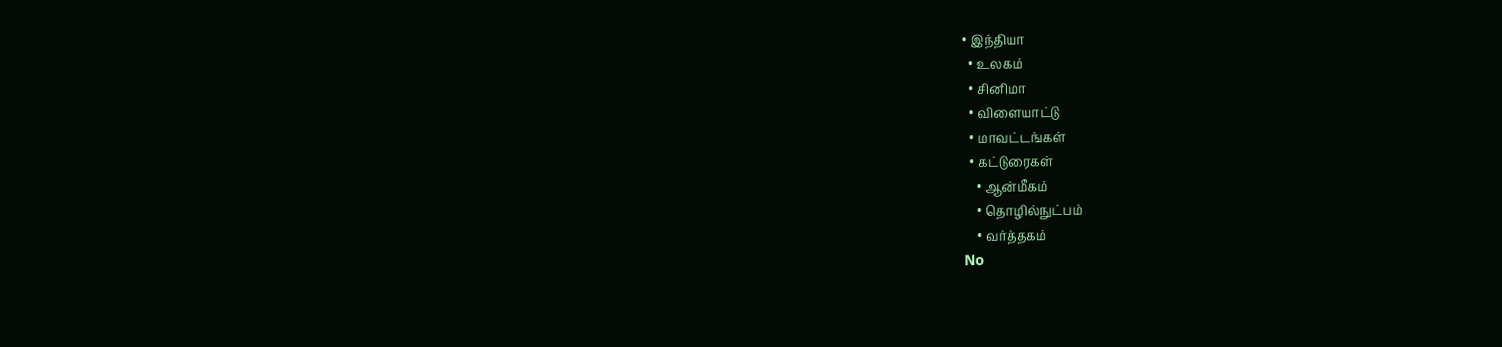• இந்தியா
  • உலகம்
  • சினிமா
  • விளையாட்டு
  • மாவட்டங்கள்
  • கட்டுரைகள்
    • ஆன்மீகம்
    • தொழில்நுட்பம்
    • வர்த்தகம்
No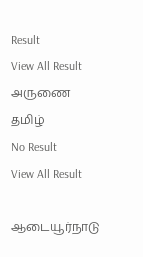Result
View All Result
அருணை தமிழ்
No Result
View All Result

ஆடையூர்நாடு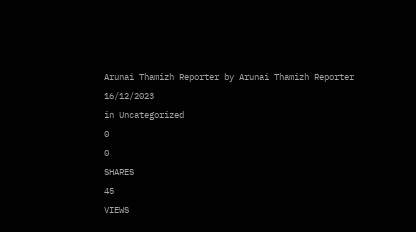Arunai Thamizh Reporter by Arunai Thamizh Reporter
16/12/2023
in Uncategorized
0
0
SHARES
45
VIEWS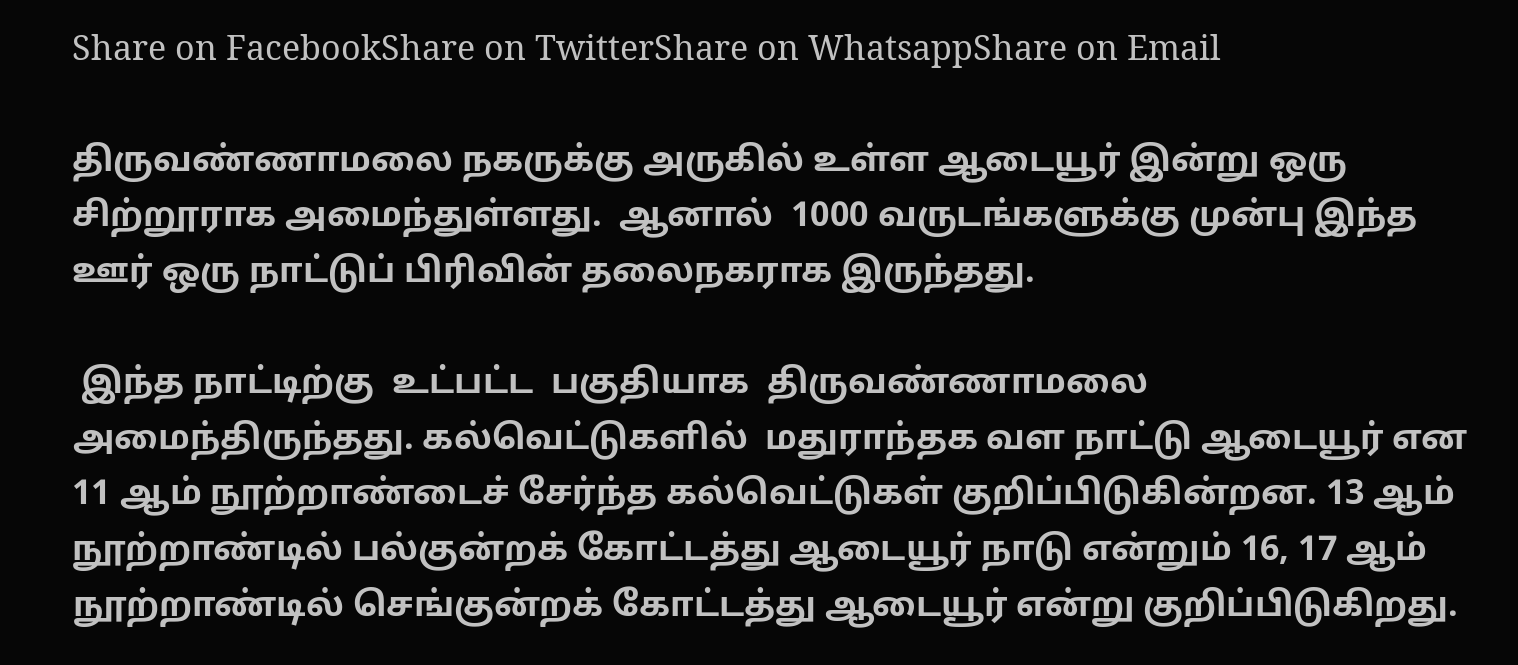Share on FacebookShare on TwitterShare on WhatsappShare on Email

திருவண்ணாமலை நகருக்கு அருகில் உள்ள ஆடையூர் இன்று ஒரு சிற்றூராக அமைந்துள்ளது.  ஆனால்  1000 வருடங்களுக்கு முன்பு இந்த ஊர் ஒரு நாட்டுப் பிரிவின் தலைநகராக இருந்தது.

 இந்த நாட்டிற்கு  உட்பட்ட  பகுதியாக  திருவண்ணாமலை  அமைந்திருந்தது. கல்வெட்டுகளில்  மதுராந்தக வள நாட்டு ஆடையூர் என 11 ஆம் நூற்றாண்டைச் சேர்ந்த கல்வெட்டுகள் குறிப்பிடுகின்றன. 13 ஆம் நூற்றாண்டில் பல்குன்றக் கோட்டத்து ஆடையூர் நாடு என்றும் 16, 17 ஆம் நூற்றாண்டில் செங்குன்றக் கோட்டத்து ஆடையூர் என்று குறிப்பிடுகிறது.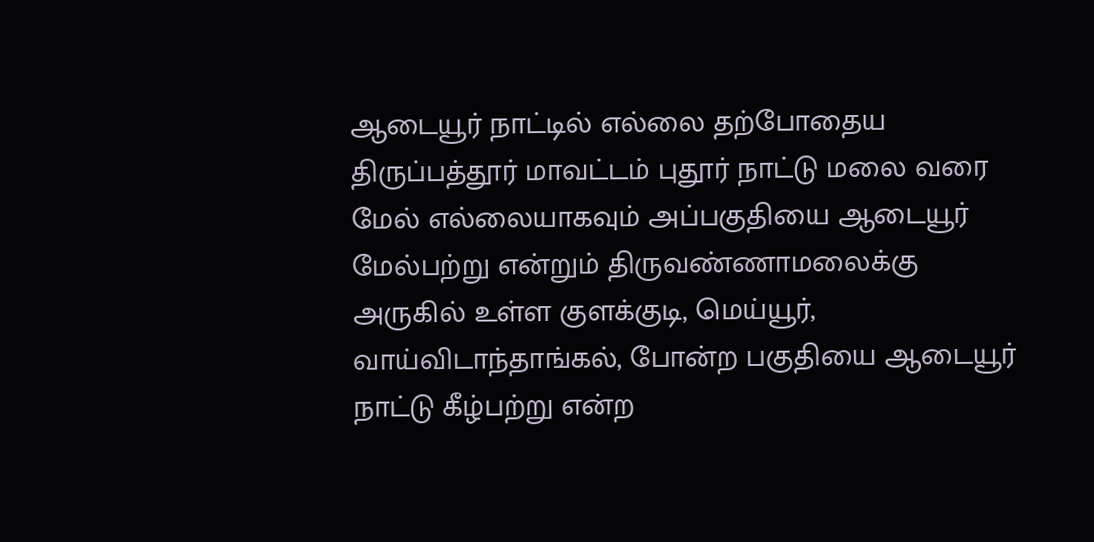ஆடையூர் நாட்டில் எல்லை தற்போதைய திருப்பத்தூர் மாவட்டம் புதூர் நாட்டு மலை வரை மேல் எல்லையாகவும் அப்பகுதியை ஆடையூர் மேல்பற்று என்றும் திருவண்ணாமலைக்கு அருகில் உள்ள குளக்குடி, மெய்யூர், வாய்விடாந்தாங்கல், போன்ற பகுதியை ஆடையூர் நாட்டு கீழ்பற்று என்ற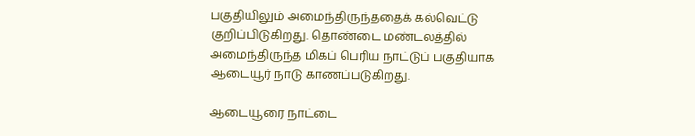பகுதியிலும் அமைந்திருந்ததைக் கல்வெட்டு குறிப்பிடுகிறது. தொண்டை மண்டலத்தில் அமைந்திருந்த மிகப் பெரிய நாட்டுப் பகுதியாக ஆடையூர் நாடு காணப்படுகிறது.

ஆடையூரை நாட்டை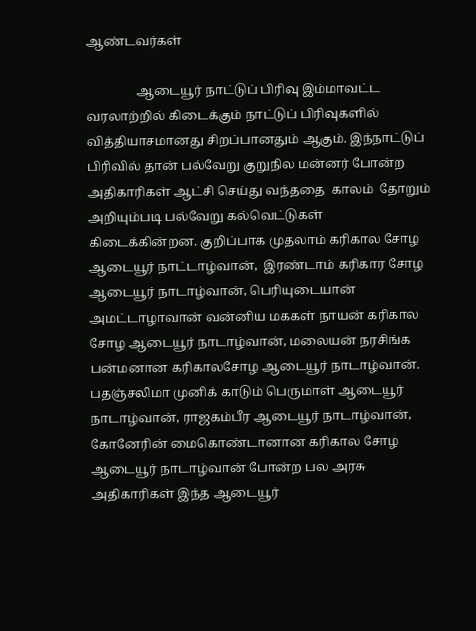ஆண்டவர்கள்

                ஆடையூர் நாட்டுப் பிரிவு இம்மாவட்ட வரலாற்றில் கிடைக்கும் நாட்டுப் பிரிவுகளில் வித்தியாசமானது சிறப்பானதும் ஆகும். இந்நாட்டுப் பிரிவில் தான் பல்வேறு குறுநில மன்னர் போன்ற அதிகாரிகள் ஆட்சி செய்து வந்ததை  காலம்  தோறும்  அறியும்படி பல்வேறு கல்வெட்டுகள் கிடைக்கின்றன. குறிப்பாக முதலாம் கரிகால சோழ ஆடையூர் நாட்டாழ்வான்,  இரண்டாம் கரிகார சோழ ஆடையூர் நாடாழ்வான், பெரியுடையான் அமட்டாழாவான் வன்னிய மககள் நாயன் கரிகால சோழ ஆடையூர் நாடாழ்வான், மலையன் நரசிங்க பன்மனான கரிகாலசோழ ஆடையூர் நாடாழ்வான். பதஞ்சலிமா முனிக் காடும் பெருமாள் ஆடையூர் நாடாழ்வான், ராஜகம்பீர ஆடையூர் நாடாழ்வான், கோனேரின் மைகொண்டானான கரிகால சோழ ஆடையூர் நாடாழ்வான் போன்ற பல அரசு அதிகாரிகள் இந்த ஆடையூர்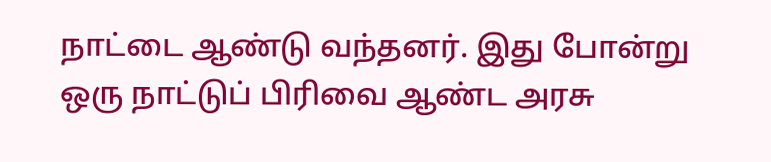நாட்டை ஆண்டு வந்தனர். இது போன்று ஒரு நாட்டுப் பிரிவை ஆண்ட அரசு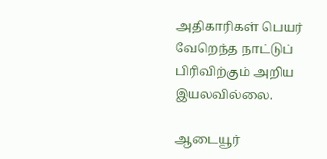அதிகாரிகள் பெயர் வேறெந்த நாட்டுப் பிரிவிற்கும் அறிய இயலவில்லை.

ஆடையூர்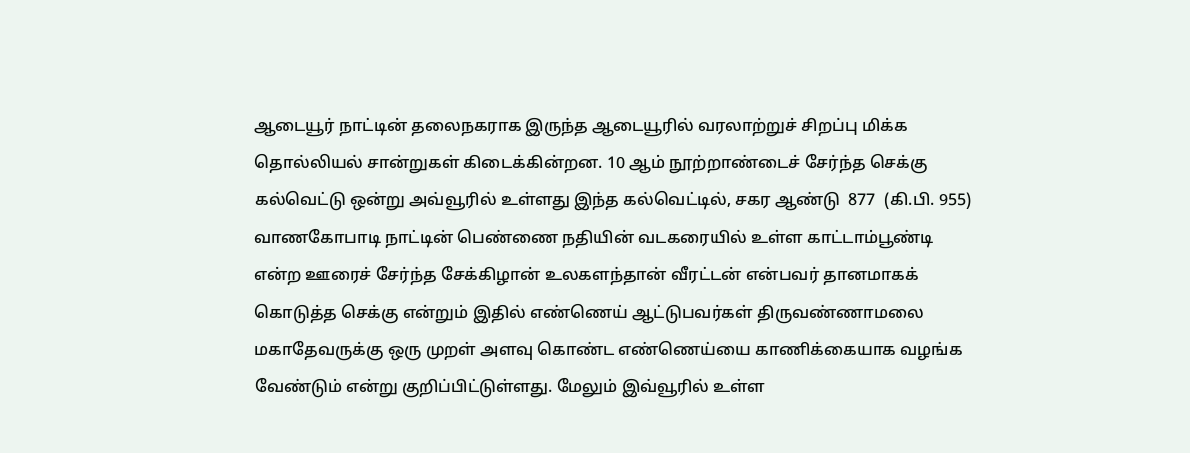ஆடையூர் நாட்டின் தலைநகராக இருந்த ஆடையூரில் வரலாற்றுச் சிறப்பு மிக்க தொல்லியல் சான்றுகள் கிடைக்கின்றன. 10 ஆம் நூற்றாண்டைச் சேர்ந்த செக்கு கல்வெட்டு ஒன்று அவ்வூரில் உள்ளது இந்த கல்வெட்டில், சகர ஆண்டு  877  (கி.பி. 955) வாணகோபாடி நாட்டின் பெண்ணை நதியின் வடகரையில் உள்ள காட்டாம்பூண்டி என்ற ஊரைச் சேர்ந்த சேக்கிழான் உலகளந்தான் வீரட்டன் என்பவர் தானமாகக் கொடுத்த செக்கு என்றும் இதில் எண்ணெய் ஆட்டுபவர்கள் திருவண்ணாமலை மகாதேவருக்கு ஒரு முறள் அளவு கொண்ட எண்ணெய்யை காணிக்கையாக வழங்க வேண்டும் என்று குறிப்பிட்டுள்ளது. மேலும் இவ்வூரில் உள்ள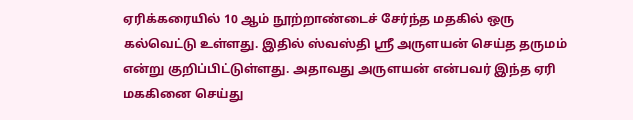ஏரிக்கரையில் 10 ஆம் நூற்றாண்டைச் சேர்ந்த மதகில் ஒரு கல்வெட்டு உள்ளது. இதில் ஸ்வஸ்தி ஸ்ரீ அருளயன் செய்த தருமம் என்று குறிப்பிட்டுள்ளது. அதாவது அருளயன் என்பவர் இந்த ஏரி மககினை செய்து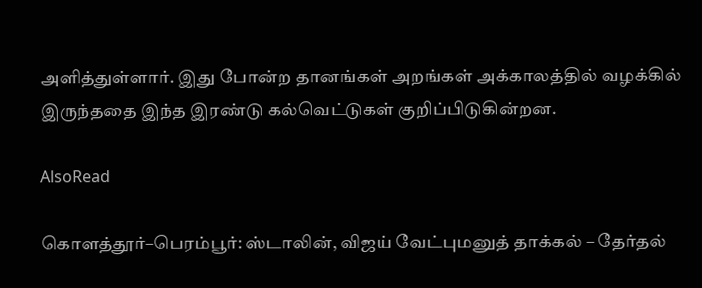அளித்துள்ளார். இது போன்ற தானங்கள் அறங்கள் அக்காலத்தில் வழக்கில் இருந்ததை இந்த இரண்டு கல்வெட்டுகள் குறிப்பிடுகின்றன.

AlsoRead

கொளத்தூர்–பெரம்பூர்: ஸ்டாலின், விஜய் வேட்புமனுத் தாக்கல் – தேர்தல்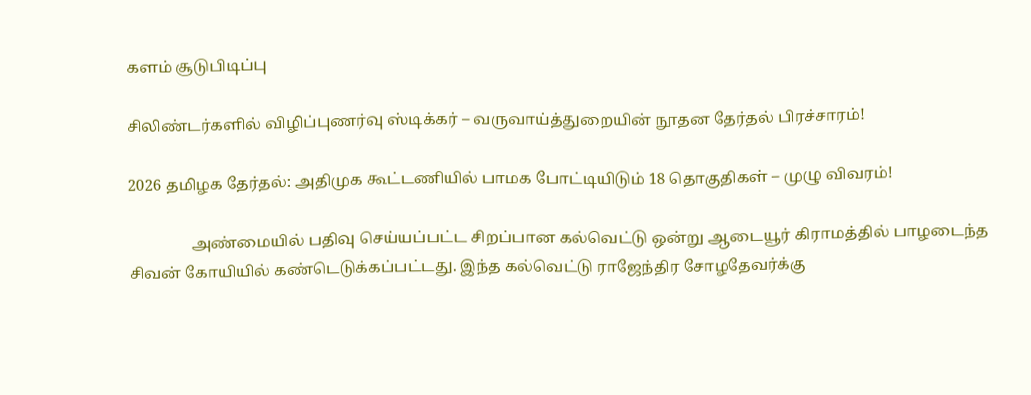களம் சூடுபிடிப்பு

சிலிண்டர்களில் விழிப்புணர்வு ஸ்டிக்கர் – வருவாய்த்துறையின் நூதன தேர்தல் பிரச்சாரம்!

2026 தமிழக தேர்தல்: அதிமுக கூட்டணியில் பாமக போட்டியிடும் 18 தொகுதிகள் – முழு விவரம்!

                அண்மையில் பதிவு செய்யப்பட்ட சிறப்பான கல்வெட்டு ஒன்று ஆடையூர் கிராமத்தில் பாழடைந்த சிவன் கோயியில் கண்டெடுக்கப்பட்டது. இந்த கல்வெட்டு ராஜேந்திர சோழதேவர்க்கு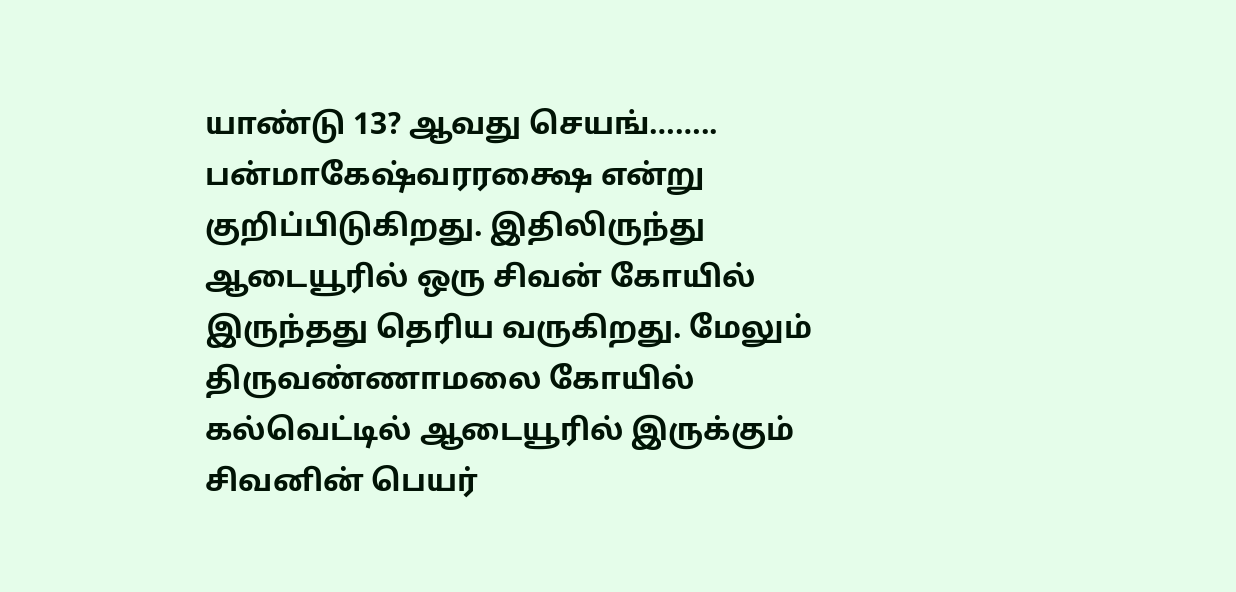யாண்டு 13? ஆவது செயங்…….. பன்மாகேஷ்வரரக்ஷை என்று குறிப்பிடுகிறது. இதிலிருந்து ஆடையூரில் ஒரு சிவன் கோயில் இருந்தது தெரிய வருகிறது. மேலும் திருவண்ணாமலை கோயில் கல்வெட்டில் ஆடையூரில் இருக்கும் சிவனின் பெயர்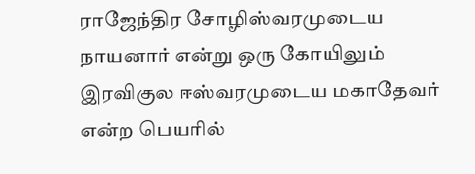ராஜேந்திர சோழிஸ்வரமுடைய நாயனார் என்று ஒரு கோயிலும் இரவிகுல ஈஸ்வரமுடைய மகாதேவர் என்ற பெயரில்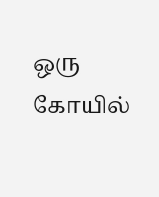ஒரு கோயில்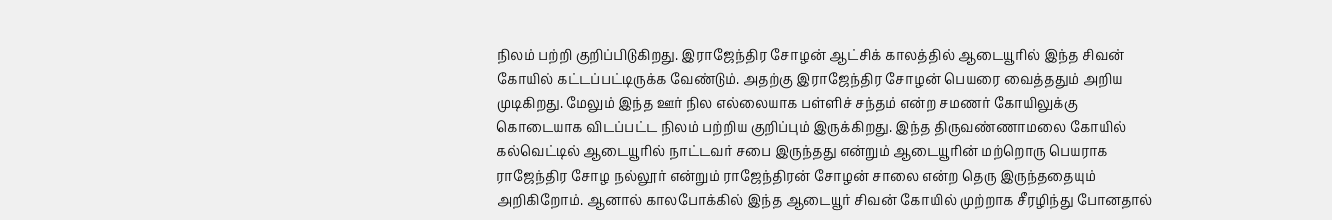நிலம் பற்றி குறிப்பிடுகிறது. இராஜேந்திர சோழன் ஆட்சிக் காலத்தில் ஆடையூரில் இந்த சிவன் கோயில் கட்டப்பட்டிருக்க வேண்டும். அதற்கு இராஜேந்திர சோழன் பெயரை வைத்ததும் அறிய முடிகிறது. மேலும் இந்த ஊர் நில எல்லையாக பள்ளிச் சந்தம் என்ற சமணர் கோயிலுக்கு கொடையாக விடப்பட்ட நிலம் பற்றிய குறிப்பும் இருக்கிறது. இந்த திருவண்ணாமலை கோயில் கல்வெட்டில் ஆடையூரில் நாட்டவர் சபை இருந்தது என்றும் ஆடையூரின் மற்றொரு பெயராக ராஜேந்திர சோழ நல்லூர் என்றும் ராஜேந்திரன் சோழன் சாலை என்ற தெரு இருந்ததையும் அறிகிறோம். ஆனால் காலபோக்கில் இந்த ஆடையூர் சிவன் கோயில் முற்றாக சீரழிந்து போனதால்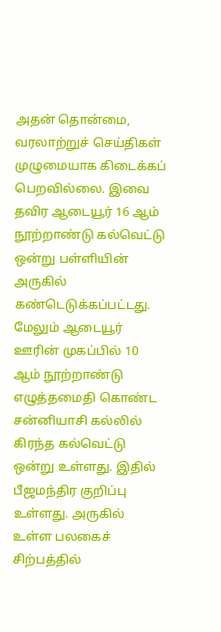அதன் தொன்மை, வரலாற்றுச் செய்திகள் முழுமையாக கிடைக்கப் பெறவில்லை. இவை தவிர ஆடையூர் 16 ஆம் நூற்றாண்டு கல்வெட்டு ஒன்று பள்ளியின் அருகில் கண்டெடுக்கப்பட்டது. மேலும் ஆடையூர் ஊரின் முகப்பில் 10 ஆம் நூற்றாண்டு எழுத்தமைதி கொண்ட சன்னியாசி கல்லில் கிரந்த கல்வெட்டு ஒன்று உள்ளது. இதில் பீஜமந்திர குறிப்பு உள்ளது. அருகில் உள்ள பலகைச் சிற்பத்தில்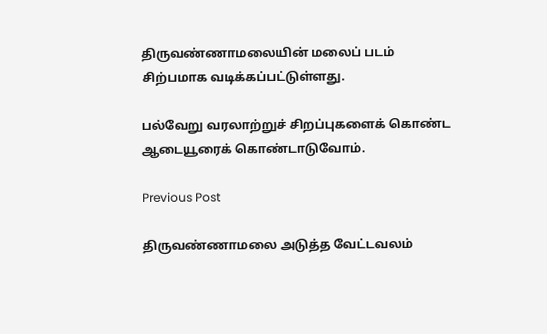திருவண்ணாமலையின் மலைப் படம் சிற்பமாக வடிக்கப்பட்டுள்ளது.

பல்வேறு வரலாற்றுச் சிறப்புகளைக் கொண்ட ஆடையூரைக் கொண்டாடுவோம்.

Previous Post

திருவண்ணாமலை அடுத்த வேட்டவலம்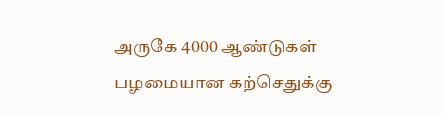அருகே 4000 ஆண்டுகள் பழமையான கற்செதுக்கு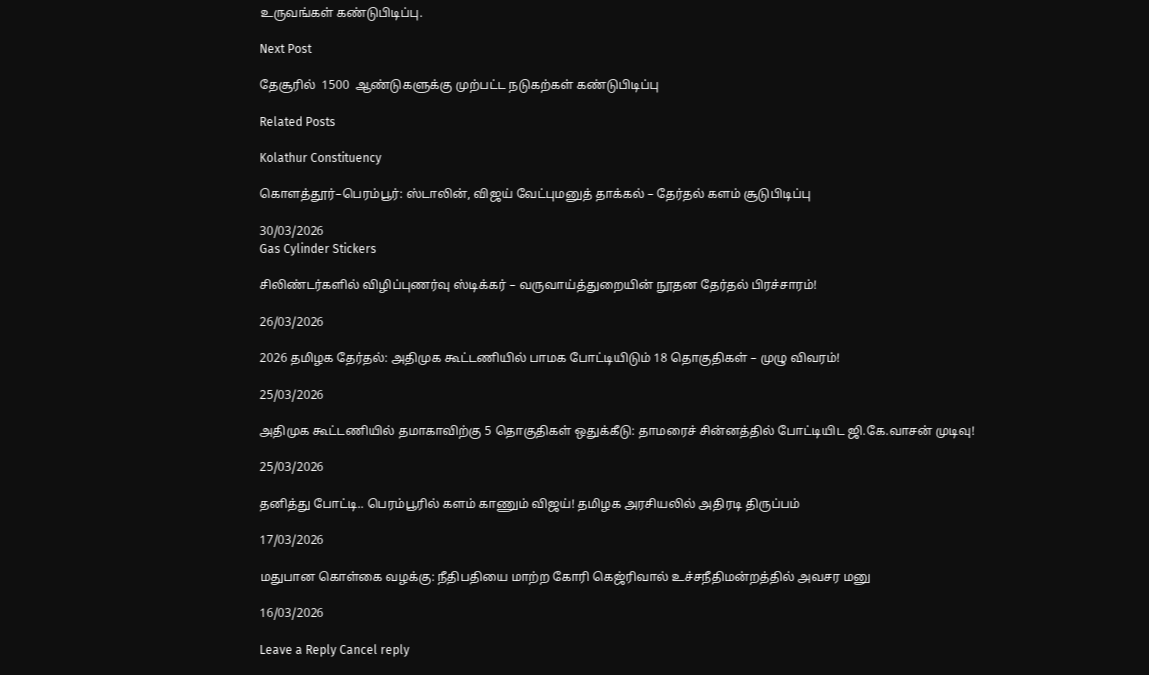உருவங்கள் கண்டுபிடிப்பு.

Next Post

தேசூரில்  1500  ஆண்டுகளுக்கு முற்பட்ட நடுகற்கள் கண்டுபிடிப்பு

Related Posts

Kolathur Constituency

கொளத்தூர்–பெரம்பூர்: ஸ்டாலின், விஜய் வேட்புமனுத் தாக்கல் – தேர்தல் களம் சூடுபிடிப்பு

30/03/2026
Gas Cylinder Stickers

சிலிண்டர்களில் விழிப்புணர்வு ஸ்டிக்கர் – வருவாய்த்துறையின் நூதன தேர்தல் பிரச்சாரம்!

26/03/2026

2026 தமிழக தேர்தல்: அதிமுக கூட்டணியில் பாமக போட்டியிடும் 18 தொகுதிகள் – முழு விவரம்!

25/03/2026

அதிமுக கூட்டணியில் தமாகாவிற்கு 5 தொகுதிகள் ஒதுக்கீடு: தாமரைச் சின்னத்தில் போட்டியிட ஜி.கே.வாசன் முடிவு!

25/03/2026

தனித்து போட்டி.. பெரம்பூரில் களம் காணும் விஜய்! தமிழக அரசியலில் அதிரடி திருப்பம்

17/03/2026

மதுபான கொள்கை வழக்கு: நீதிபதியை மாற்ற கோரி கெஜ்ரிவால் உச்சநீதிமன்றத்தில் அவசர மனு

16/03/2026

Leave a Reply Cancel reply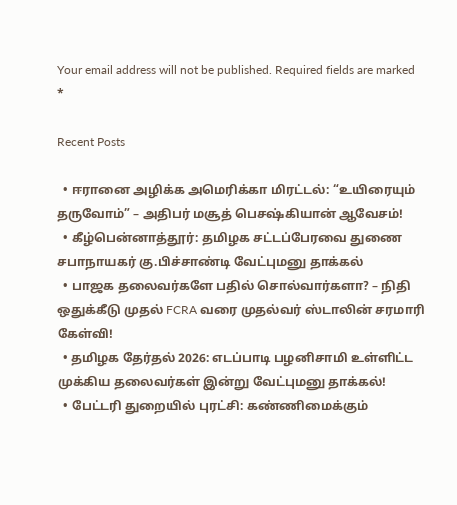Your email address will not be published. Required fields are marked *

Recent Posts

  • ஈரானை அழிக்க அமெரிக்கா மிரட்டல்: “உயிரையும் தருவோம்” – அதிபர் மசூத் பெசஷ்கியான் ஆவேசம்!
  • கீழ்பென்னாத்தூர்: தமிழக சட்டப்பேரவை துணை சபாநாயகர் கு.பிச்சாண்டி வேட்புமனு தாக்கல்
  • பாஜக தலைவர்களே பதில் சொல்வார்களா? – நிதி ஒதுக்கீடு முதல் FCRA வரை முதல்வர் ஸ்டாலின் சரமாரி கேள்வி!
  • தமிழக தேர்தல் 2026: எடப்பாடி பழனிசாமி உள்ளிட்ட முக்கிய தலைவர்கள் இன்று வேட்புமனு தாக்கல்!
  • பேட்டரி துறையில் புரட்சி: கண்ணிமைக்கும்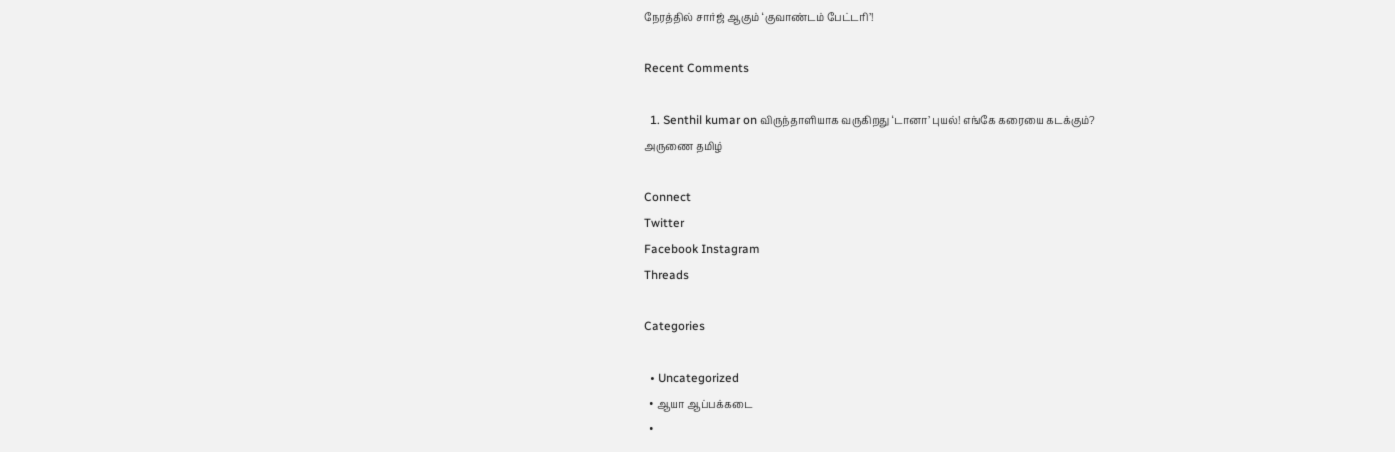நேரத்தில் சார்ஜ் ஆகும் ‘குவாண்டம் பேட்டரி’!

Recent Comments

  1. Senthil kumar on விருந்தாளியாக வருகிறது ‘டானா’ புயல்! எங்கே கரையை கடக்கும்?
அருணை தமிழ்

Connect
Twitter
Facebook Instagram
Threads

Categories

  • Uncategorized
  • ஆயா ஆப்பக்கடை
  •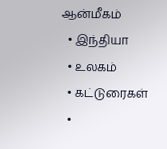ஆன்மீகம்
  • இந்தியா
  • உலகம்
  • கட்டுரைகள்
  •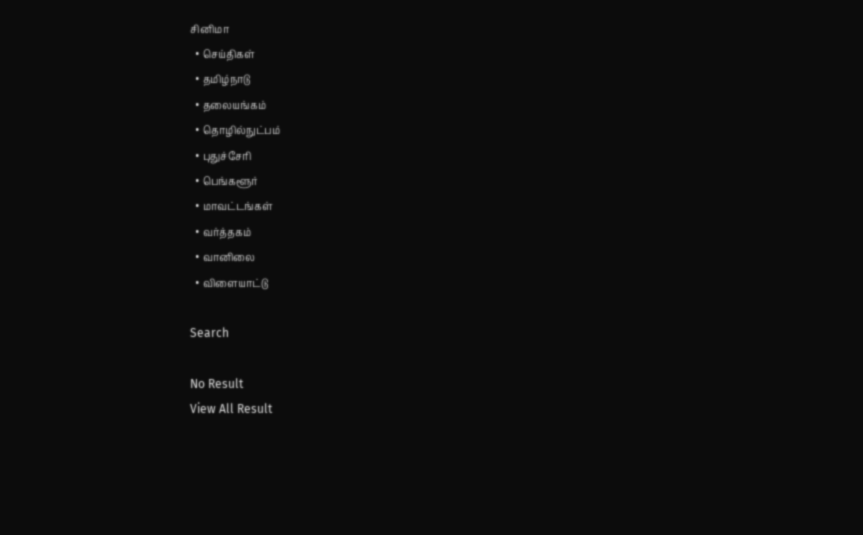சினிமா
  • செய்திகள்
  • தமிழ்நாடு
  • தலையங்கம்
  • தொழில்நுட்பம்
  • புதுச்சேரி
  • பெங்களூர்
  • மாவட்டங்கள்
  • வர்த்தகம்
  • வானிலை
  • விளையாட்டு

Search

No Result
View All Result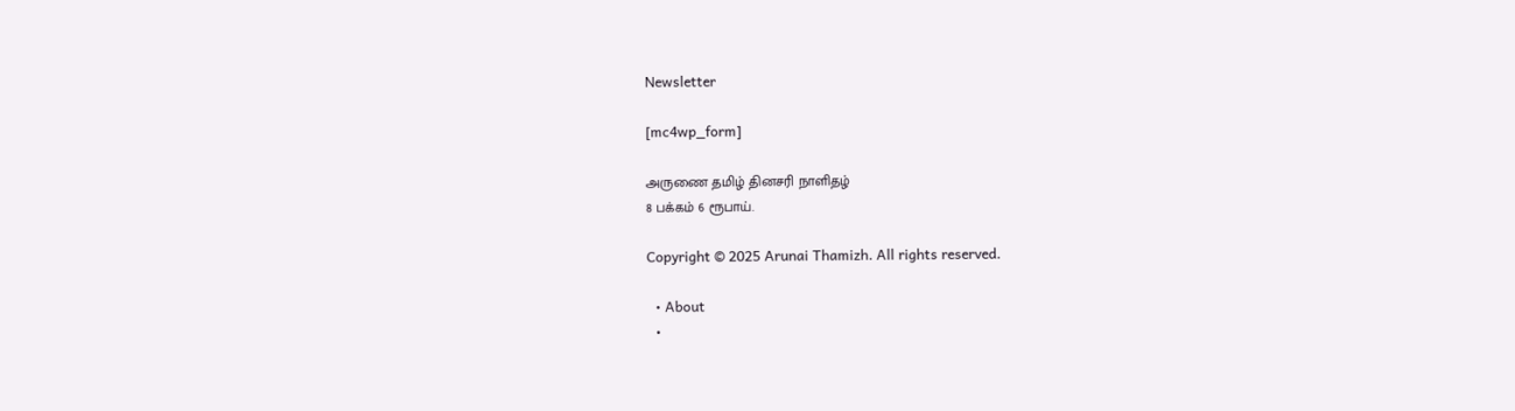Newsletter

[mc4wp_form]

அருணை தமிழ் தினசரி நாளிதழ்
8 பக்கம் 6 ரூபாய்.

Copyright © 2025 Arunai Thamizh. All rights reserved.

  • About
  •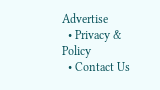Advertise
  • Privacy & Policy
  • Contact Us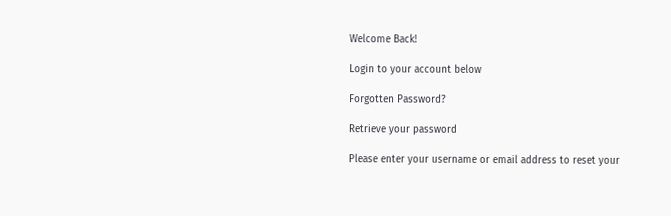Welcome Back!

Login to your account below

Forgotten Password?

Retrieve your password

Please enter your username or email address to reset your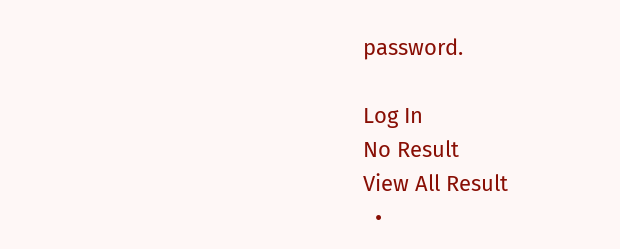password.

Log In
No Result
View All Result
  •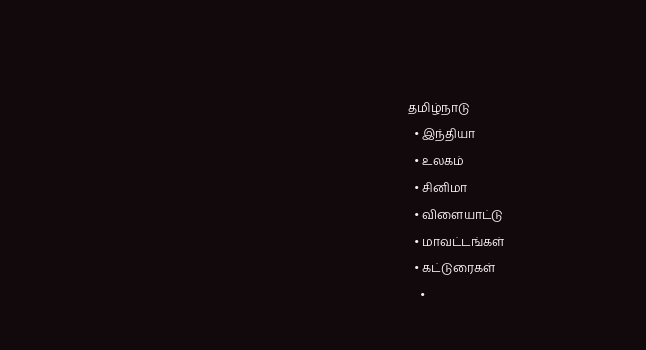தமிழ்நாடு
  • இந்தியா
  • உலகம்
  • சினிமா
  • விளையாட்டு
  • மாவட்டங்கள்
  • கட்டுரைகள்
    •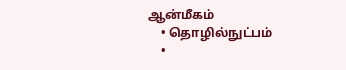ஆன்மீகம்
    • தொழில்நுட்பம்
    •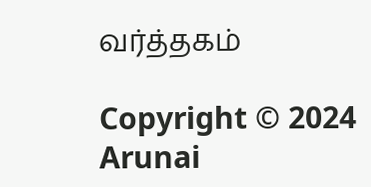வர்த்தகம்

Copyright © 2024 Arunai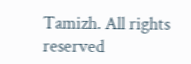Tamizh. All rights reserved